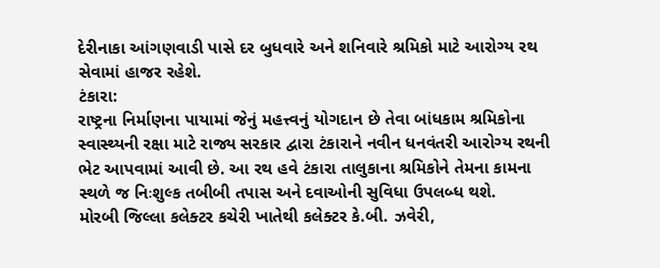દેરીનાકા આંગણવાડી પાસે દર બુધવારે અને શનિવારે શ્રમિકો માટે આરોગ્ય રથ સેવામાં હાજર રહેશે.
ટંકારા:
રાષ્ટ્રના નિર્માણના પાયામાં જેનું મહત્ત્વનું યોગદાન છે તેવા બાંધકામ શ્રમિકોના સ્વાસ્થ્યની રક્ષા માટે રાજ્ય સરકાર દ્વારા ટંકારાને નવીન ધનવંતરી આરોગ્ય રથની ભેટ આપવામાં આવી છે. આ રથ હવે ટંકારા તાલુકાના શ્રમિકોને તેમના કામના સ્થળે જ નિઃશુલ્ક તબીબી તપાસ અને દવાઓની સુવિધા ઉપલબ્ધ થશે.
મોરબી જિલ્લા કલેક્ટર કચેરી ખાતેથી કલેક્ટર કે.બી. ઝવેરી,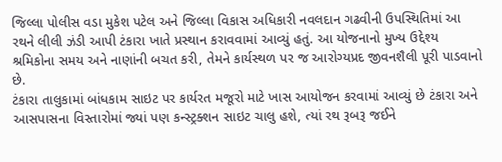જિલ્લા પોલીસ વડા મુકેશ પટેલ અને જિલ્લા વિકાસ અધિકારી નવલદાન ગઢવીની ઉપસ્થિતિમાં આ રથને લીલી ઝંડી આપી ટંકારા ખાતે પ્રસ્થાન કરાવવામાં આવ્યું હતું. આ યોજનાનો મુખ્ય ઉદ્દેશ્ય શ્રમિકોના સમય અને નાણાંની બચત કરી, તેમને કાર્યસ્થળ પર જ આરોગ્યપ્રદ જીવનશૈલી પૂરી પાડવાનો છે.
ટંકારા તાલુકામાં બાંધકામ સાઇટ પર કાર્યરત મજૂરો માટે ખાસ આયોજન કરવામાં આવ્યું છે ટંકારા અને આસપાસના વિસ્તારોમાં જ્યાં પણ કન્સ્ટ્રક્શન સાઇટ ચાલુ હશે, ત્યાં રથ રૂબરૂ જઈને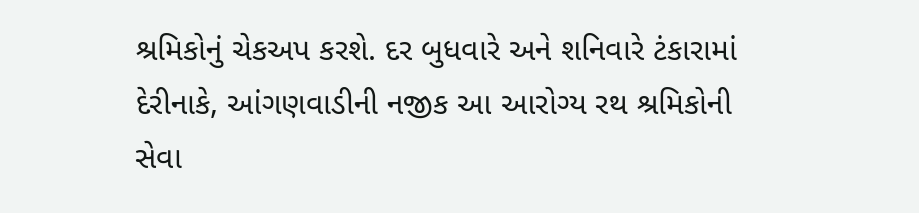શ્રમિકોનું ચેકઅપ કરશે. દર બુધવારે અને શનિવારે ટંકારામાં દેરીનાકે, આંગણવાડીની નજીક આ આરોગ્ય રથ શ્રમિકોની સેવા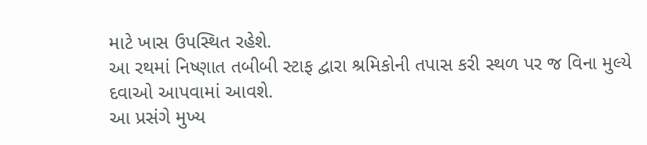માટે ખાસ ઉપસ્થિત રહેશે.
આ રથમાં નિષ્ણાત તબીબી સ્ટાફ દ્વારા શ્રમિકોની તપાસ કરી સ્થળ પર જ વિના મુલ્યે દવાઓ આપવામાં આવશે.
આ પ્રસંગે મુખ્ય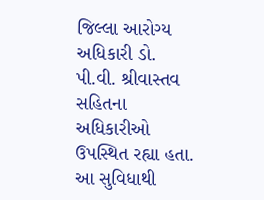જિલ્લા આરોગ્ય અધિકારી ડો. પી.વી. શ્રીવાસ્તવ સહિતના અધિકારીઓ ઉપસ્થિત રહ્યા હતા. આ સુવિધાથી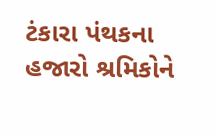ટંકારા પંથકના હજારો શ્રમિકોને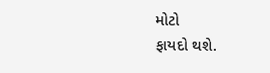મોટો
ફાયદો થશે.